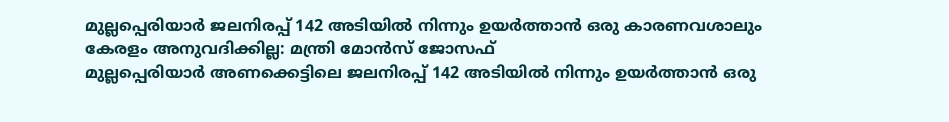മുല്ലപ്പെരിയാർ ജലനിരപ്പ് 142 അടിയിൽ നിന്നും ഉയർത്താൻ ഒരു കാരണവശാലും കേരളം അനുവദിക്കില്ല: മന്ത്രി മോൻസ് ജോസഫ്
മുല്ലപ്പെരിയാർ അണക്കെട്ടിലെ ജലനിരപ്പ് 142 അടിയിൽ നിന്നും ഉയർത്താൻ ഒരു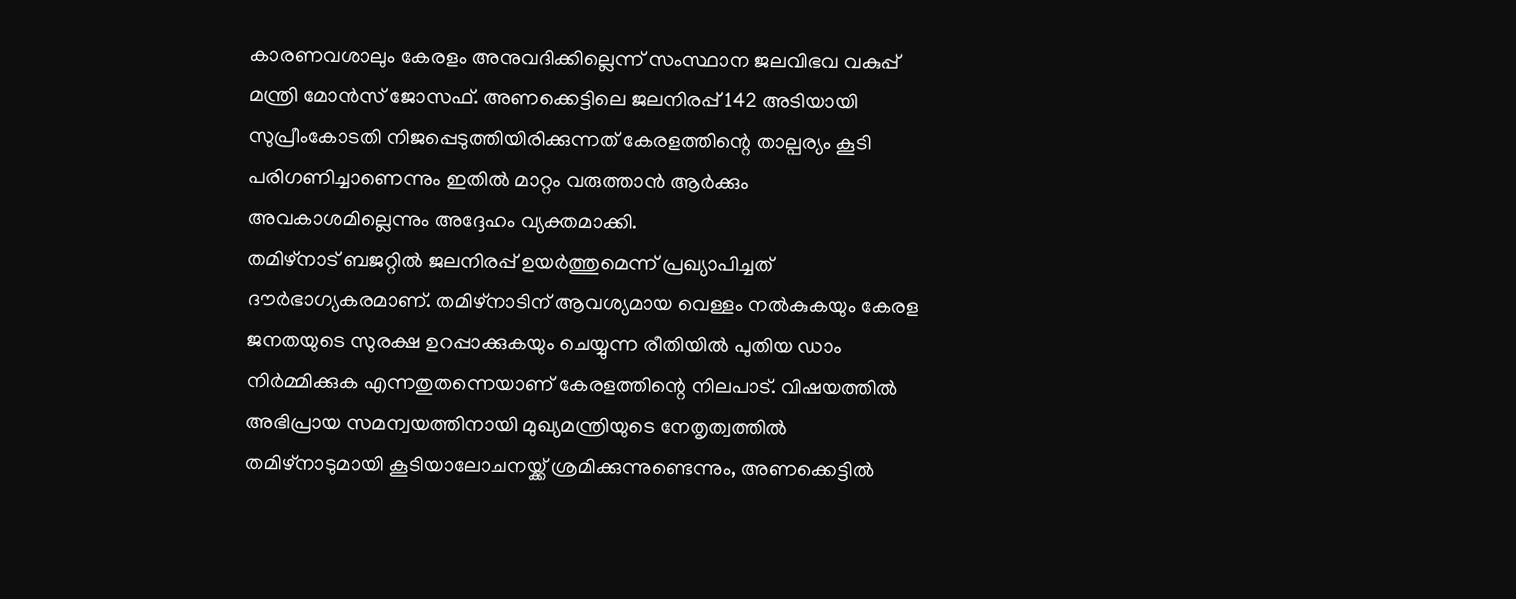കാരണവശാലും കേരളം അനുവദിക്കില്ലെന്ന് സംസ്ഥാന ജലവിഭവ വകുപ്പ് മന്ത്രി മോൻസ് ജോസഫ്. അണക്കെട്ടിലെ ജലനിരപ്പ് 142 അടിയായി സുപ്രീംകോടതി നിജപ്പെടുത്തിയിരിക്കുന്നത് കേരളത്തിന്റെ താല്പര്യം കൂടി പരിഗണിച്ചാണെന്നും ഇതിൽ മാറ്റം വരുത്താൻ ആർക്കും അവകാശമില്ലെന്നും അദ്ദേഹം വ്യക്തമാക്കി.
തമിഴ്നാട് ബജറ്റിൽ ജലനിരപ്പ് ഉയർത്തുമെന്ന് പ്രഖ്യാപിച്ചത് ദൗർഭാഗ്യകരമാണ്. തമിഴ്നാടിന് ആവശ്യമായ വെള്ളം നൽകുകയും കേരള ജനതയുടെ സുരക്ഷ ഉറപ്പാക്കുകയും ചെയ്യുന്ന രീതിയിൽ പുതിയ ഡാം നിർമ്മിക്കുക എന്നതുതന്നെയാണ് കേരളത്തിന്റെ നിലപാട്. വിഷയത്തിൽ അഭിപ്രായ സമന്വയത്തിനായി മുഖ്യമന്ത്രിയുടെ നേതൃത്വത്തിൽ തമിഴ്നാടുമായി കൂടിയാലോചനയ്ക്ക് ശ്രമിക്കുന്നുണ്ടെന്നും, അണക്കെട്ടിൽ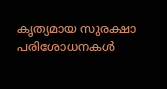കൃത്യമായ സുരക്ഷാ പരിശോധനകൾ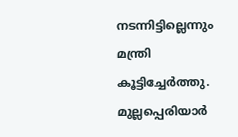നടന്നിട്ടില്ലെന്നും മന്ത്രി കൂട്ടിച്ചേർത്തു.
മുല്ലപ്പെരിയാർ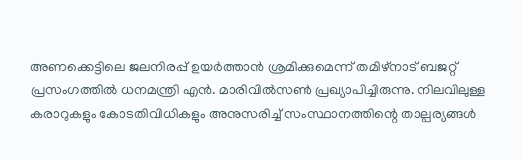അണക്കെട്ടിലെ ജലനിരപ്പ് ഉയർത്താൻ ശ്രമിക്കുമെന്ന് തമിഴ്നാട് ബജറ്റ് പ്രസംഗത്തിൽ ധനമന്ത്രി എൻ. മാരിവിൽസൺ പ്രഖ്യാപിച്ചിരുന്നു. നിലവിലുള്ള കരാറുകളും കോടതിവിധികളും അനുസരിച്ച് സംസ്ഥാനത്തിന്റെ താല്പര്യങ്ങൾ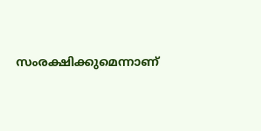സംരക്ഷിക്കുമെന്നാണ്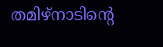തമിഴ്നാടിന്റെ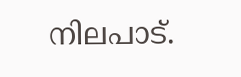നിലപാട്.